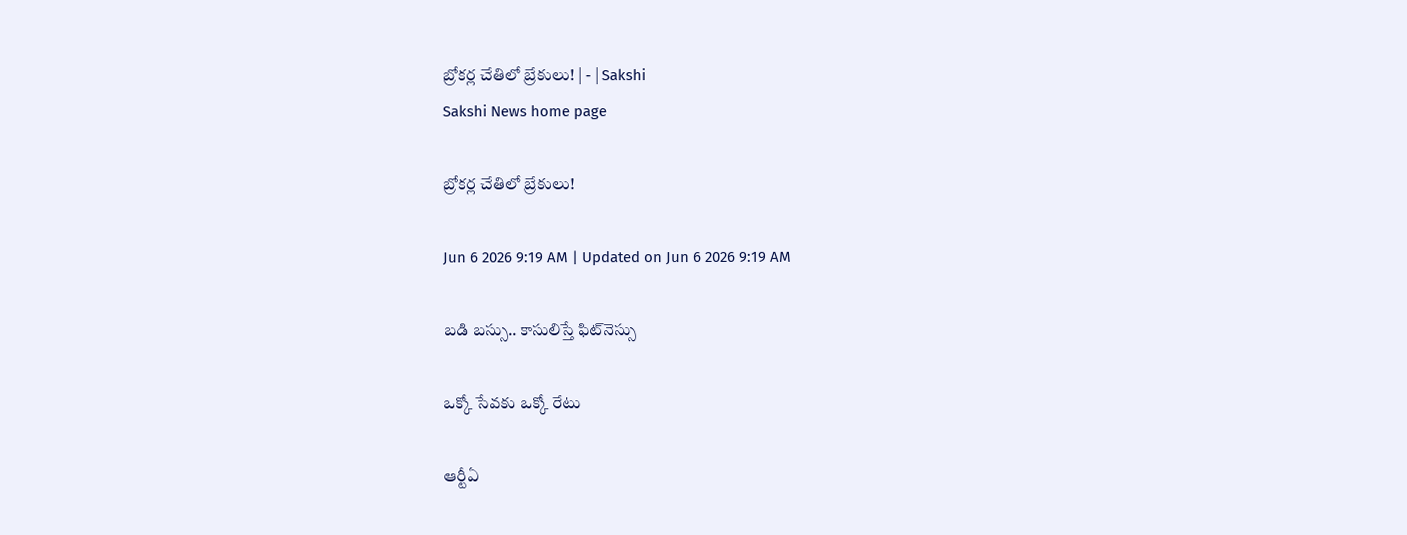బ్రోకర్ల చేతిలో బ్రేకులు! | - | Sakshi
Sakshi News home page

బ్రోకర్ల చేతిలో బ్రేకులు!

Jun 6 2026 9:19 AM | Updated on Jun 6 2026 9:19 AM

బడి బస్సు.. కాసులిస్తే ఫిట్‌నెస్సు

ఒక్కో సేవకు ఒక్కో రేటు

ఆర్టీఏ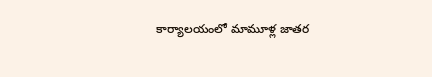కార్యాలయంలో మామూళ్ల జాతర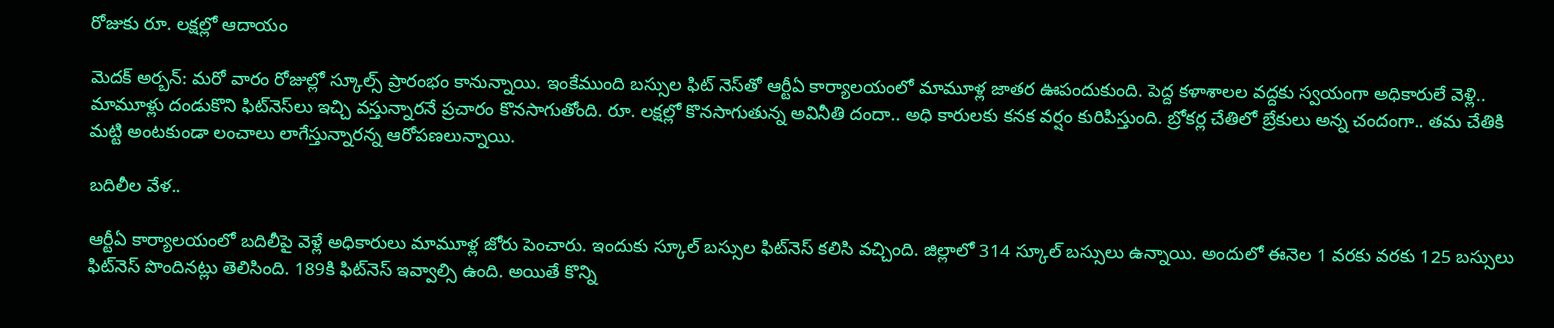రోజుకు రూ. లక్షల్లో ఆదాయం

మెదక్‌ అర్బన్‌: మరో వారం రోజుల్లో స్కూల్స్‌ ప్రారంభం కానున్నాయి. ఇంకేముంది బస్సుల ఫిట్‌ నెస్‌తో ఆర్టీఏ కార్యాలయంలో మామూళ్ల జాతర ఊపందుకుంది. పెద్ద కళాశాలల వద్దకు స్వయంగా అధికారులే వెళ్లి.. మామూళ్లు దండుకొని ఫిట్‌నెస్‌లు ఇచ్చి వస్తున్నారనే ప్రచారం కొనసాగుతోంది. రూ. లక్షల్లో కొనసాగుతున్న అవినీతి దందా.. అధి కారులకు కనక వర్షం కురిపిస్తుంది. బ్రోకర్ల చేతిలో బ్రేకులు అన్న చందంగా.. తమ చేతికి మట్టి అంటకుండా లంచాలు లాగేస్తున్నారన్న ఆరోపణలున్నాయి.

బదిలీల వేళ..

ఆర్టీఏ కార్యాలయంలో బదిలీపై వెళ్లే అధికారులు మామూళ్ల జోరు పెంచారు. ఇందుకు స్కూల్‌ బస్సుల ఫిట్‌నెస్‌ కలిసి వచ్చింది. జిల్లాలో 314 స్కూల్‌ బస్సులు ఉన్నాయి. అందులో ఈనెల 1 వరకు వరకు 125 బస్సులు ఫిట్‌నెస్‌ పొందినట్లు తెలిసింది. 189కి ఫిట్‌నెస్‌ ఇవ్వాల్సి ఉంది. అయితే కొన్ని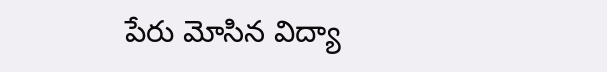పేరు మోసిన విద్యా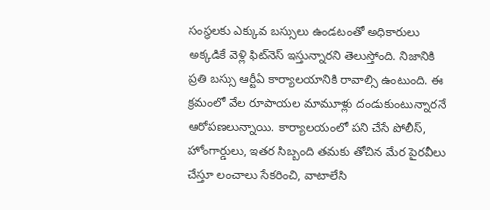సంస్థలకు ఎక్కువ బస్సులు ఉండటంతో అధికారులు అక్కడికే వెళ్లి ఫిట్‌నెస్‌ ఇస్తున్నారని తెలుస్తోంది. నిజానికి ప్రతి బస్సు ఆర్టీఏ కార్యాలయానికి రావాల్సి ఉంటుంది. ఈ క్రమంలో వేల రూపాయల మామూళ్లు దండుకుంటున్నారనే ఆరోపణలున్నాయి. కార్యాలయంలో పని చేసే పోలీస్‌, హోంగార్డులు, ఇతర సిబ్బంది తమకు తోచిన మేర పైరవీలు చేస్తూ లంచాలు సేకరించి, వాటాలేసి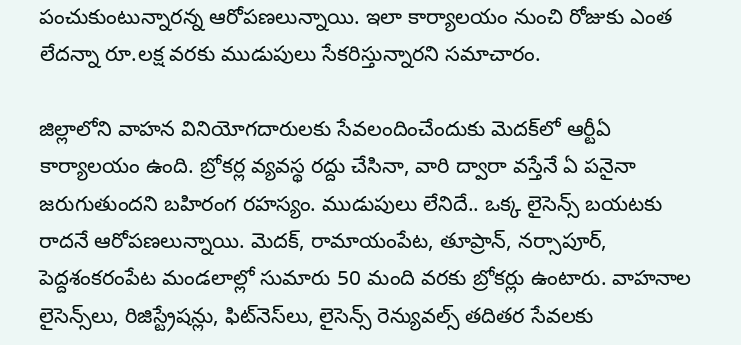పంచుకుంటున్నారన్న ఆరోపణలున్నాయి. ఇలా కార్యాలయం నుంచి రోజుకు ఎంత లేదన్నా రూ.లక్ష వరకు ముడుపులు సేకరిస్తున్నారని సమాచారం.

జిల్లాలోని వాహన వినియోగదారులకు సేవలందించేందుకు మెదక్‌లో ఆర్టీఏ కార్యాలయం ఉంది. బ్రోకర్ల వ్యవస్థ రద్దు చేసినా, వారి ద్వారా వస్తేనే ఏ పనైనా జరుగుతుందని బహిరంగ రహస్యం. ముడుపులు లేనిదే.. ఒక్క లైసెన్స్‌ బయటకు రాదనే ఆరోపణలున్నాయి. మెదక్‌, రామాయంపేట, తూప్రాన్‌, నర్సాపూర్‌, పెద్దశంకరంపేట మండలాల్లో సుమారు 50 మంది వరకు బ్రోకర్లు ఉంటారు. వాహనాల లైసెన్స్‌లు, రిజిస్ట్రేషన్లు, ఫిట్‌నెస్‌లు, లైసెన్స్‌ రెన్యువల్స్‌ తదితర సేవలకు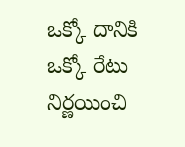ఒక్కో దానికి ఒక్కో రేటు నిర్ణయించి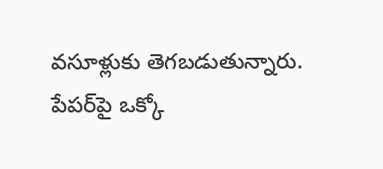వసూళ్లుకు తెగబడుతున్నారు. పేపర్‌పై ఒక్కో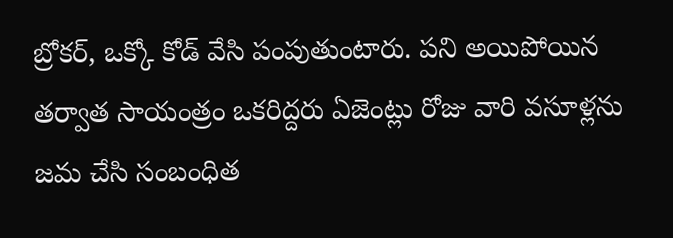బ్రోకర్‌, ఒక్కో కోడ్‌ వేసి పంపుతుంటారు. పని అయిపోయిన తర్వాత సాయంత్రం ఒకరిద్దరు ఏజెంట్లు రోజు వారి వసూళ్లను జమ చేసి సంబంధిత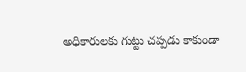అధికారులకు గుట్టు చప్పడు కాకుండా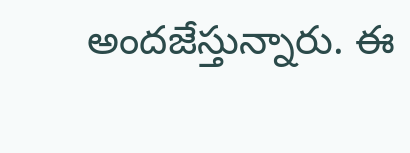అందజేస్తున్నారు. ఈ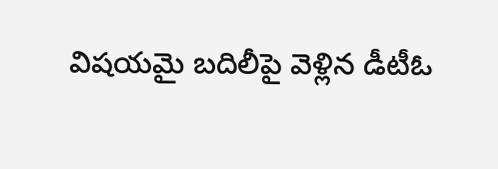విషయమై బదిలీపై వెళ్లిన డీటీఓ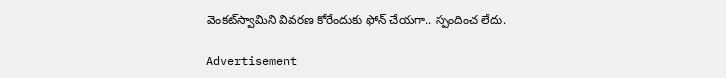వెంకట్‌స్వామిని వివరణ కోరేందుకు ఫోన్‌ చేయగా.. స్పందించ లేదు.

Advertisement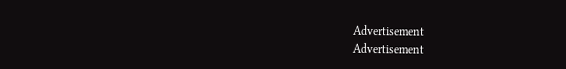Advertisement
Advertisement